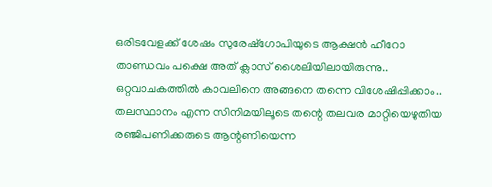ഒരിടവേളക്ക് ശേഷം സുരേഷ്ഗോപിയുടെ ആക്ഷൻ ഹീറോ താണ്ഡവം പക്ഷെ അത് ക്ലാസ് ശൈലിയിലായിരുന്നു.. ഒറ്റവാചകത്തിൽ കാവലിനെ അങ്ങനെ തന്നെ വിശേഷിപ്പിക്കാം.. തലസ്ഥാനം എന്ന സിനിമയിലൂടെ തന്റെ തലവര മാറ്റിയെഴുതിയ രഞ്ജിപണിക്കരുടെ ആന്റണിയെന്ന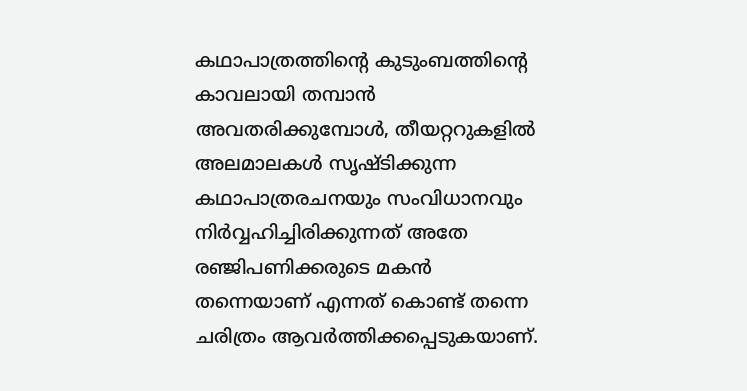കഥാപാത്രത്തിന്റെ കുടുംബത്തിന്റെ കാവലായി തമ്പാൻ അവതരിക്കുമ്പോൾ, തീയറ്ററുകളിൽ അലമാലകൾ സൃഷ്ടിക്കുന്ന കഥാപാത്രരചനയും സംവിധാനവും നിർവ്വഹിച്ചിരിക്കുന്നത് അതേ രഞ്ജിപണിക്കരുടെ മകൻ തന്നെയാണ് എന്നത് കൊണ്ട് തന്നെ ചരിത്രം ആവർത്തിക്കപ്പെടുകയാണ്.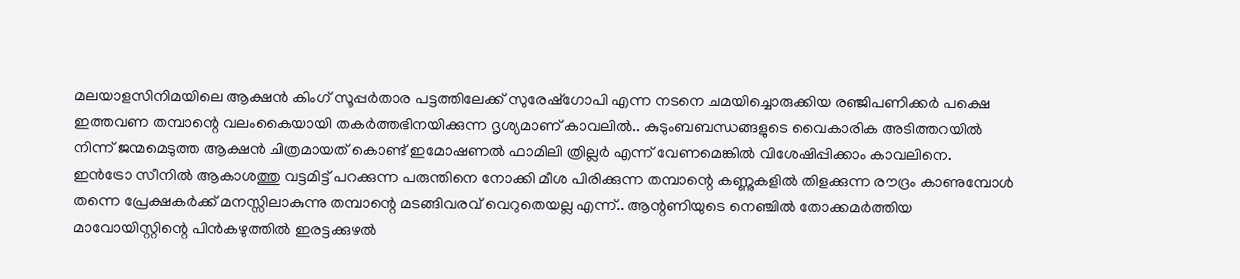മലയാളസിനിമയിലെ ആക്ഷൻ കിംഗ് സൂപ്പർതാര പട്ടത്തിലേക്ക് സുരേഷ്ഗോപി എന്ന നടനെ ചമയിച്ചൊരുക്കിയ രഞ്ജിപണിക്കർ പക്ഷെ ഇത്തവണ തമ്പാന്റെ വലംകൈയായി തകർത്തഭിനയിക്കുന്ന ദൃശ്യമാണ് കാവലിൽ.. കുടുംബബന്ധങ്ങളുടെ വൈകാരിക അടിത്തറയിൽ നിന്ന് ജന്മമെടുത്ത ആക്ഷൻ ചിത്രമായത് കൊണ്ട് ഇമോഷണൽ ഫാമിലി ത്രില്ലർ എന്ന് വേണമെങ്കിൽ വിശേഷിപ്പിക്കാം കാവലിനെ.
ഇൻട്രോ സീനിൽ ആകാശത്തു വട്ടമിട്ട് പറക്കുന്ന പരുന്തിനെ നോക്കി മീശ പിരിക്കുന്ന തമ്പാന്റെ കണ്ണുകളിൽ തിളക്കുന്ന രൗദ്രം കാണുമ്പോൾ തന്നെ പ്രേക്ഷകർക്ക് മനസ്സിലാകുന്നു തമ്പാന്റെ മടങ്ങിവരവ് വെറുതെയല്ല എന്ന്.. ആന്റണിയുടെ നെഞ്ചിൽ തോക്കമർത്തിയ മാവോയിസ്റ്റിന്റെ പിൻകഴുത്തിൽ ഇരട്ടക്കുഴൽ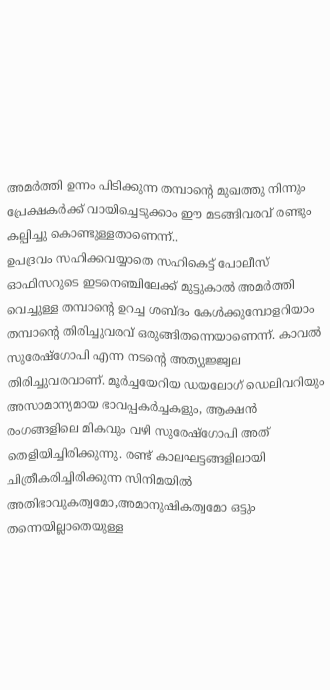അമർത്തി ഉന്നം പിടിക്കുന്ന തമ്പാന്റെ മുഖത്തു നിന്നും പ്രേക്ഷകർക്ക് വായിച്ചെടുക്കാം ഈ മടങ്ങിവരവ് രണ്ടും കല്പിച്ചു കൊണ്ടുള്ളതാണെന്ന്..
ഉപദ്രവം സഹിക്കവയ്യാതെ സഹികെട്ട് പോലീസ് ഓഫിസറുടെ ഇടനെഞ്ചിലേക്ക് മുട്ടുകാൽ അമർത്തി വെച്ചുള്ള തമ്പാന്റെ ഉറച്ച ശബ്ദം കേൾക്കുമ്പോളറിയാം തമ്പാന്റെ തിരിച്ചുവരവ് ഒരുങ്ങിതന്നെയാണെന്ന്. കാവൽ സുരേഷ്ഗോപി എന്ന നടന്റെ അത്യുജ്ജ്വല തിരിച്ചുവരവാണ്. മൂർച്ചയേറിയ ഡയലോഗ് ഡെലിവറിയും അസാമാന്യമായ ഭാവപ്പകർച്ചകളും, ആക്ഷൻ രംഗങ്ങളിലെ മികവും വഴി സുരേഷ്ഗോപി അത് തെളിയിച്ചിരിക്കുന്നു. രണ്ട് കാലഘട്ടങ്ങളിലായി ചിത്രീകരിച്ചിരിക്കുന്ന സിനിമയിൽ അതിഭാവുകത്വമോ,അമാനുഷികത്വമോ ഒട്ടും തന്നെയില്ലാതെയുള്ള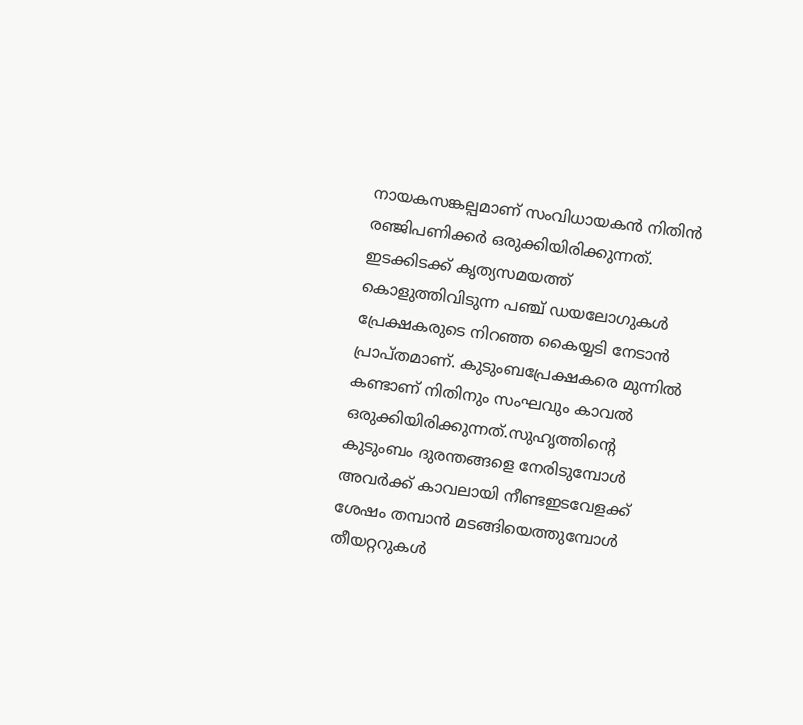നായകസങ്കല്പമാണ് സംവിധായകൻ നിതിൻ രഞ്ജിപണിക്കർ ഒരുക്കിയിരിക്കുന്നത്.
ഇടക്കിടക്ക് കൃത്യസമയത്ത് കൊളുത്തിവിടുന്ന പഞ്ച് ഡയലോഗുകൾ പ്രേക്ഷകരുടെ നിറഞ്ഞ കൈയ്യടി നേടാൻ പ്രാപ്തമാണ്. കുടുംബപ്രേക്ഷകരെ മുന്നിൽ കണ്ടാണ് നിതിനും സംഘവും കാവൽ ഒരുക്കിയിരിക്കുന്നത്.സുഹൃത്തിന്റെ കുടുംബം ദുരന്തങ്ങളെ നേരിടുമ്പോൾ അവർക്ക് കാവലായി നീണ്ടഇടവേളക്ക് ശേഷം തമ്പാൻ മടങ്ങിയെത്തുമ്പോൾ തീയറ്ററുകൾ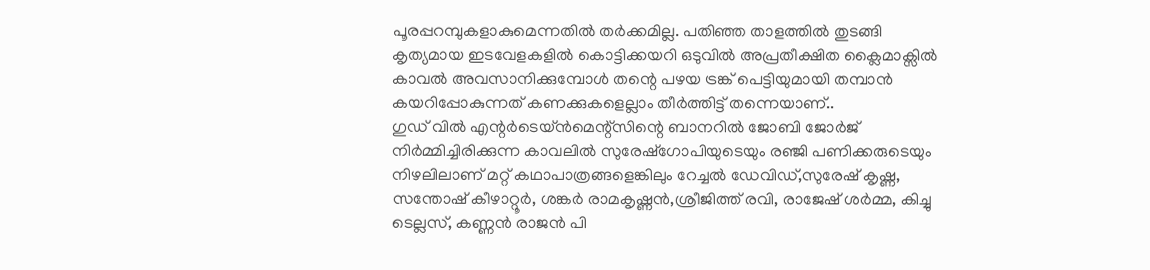പൂരപ്പറമ്പുകളാകുമെന്നതിൽ തർക്കമില്ല. പതിഞ്ഞ താളത്തിൽ തുടങ്ങി കൃത്യമായ ഇടവേളകളിൽ കൊട്ടിക്കയറി ഒടുവിൽ അപ്രതീക്ഷിത ക്ലൈമാക്സിൽ കാവൽ അവസാനിക്കുമ്പോൾ തന്റെ പഴയ ട്രങ്ക് പെട്ടിയുമായി തമ്പാൻ കയറിപ്പോകുന്നത് കണക്കുകളെല്ലാം തീർത്തിട്ട് തന്നെയാണ്..
ഗുഡ് വിൽ എന്റർടെയ്ൻമെന്റ്സിന്റെ ബാനറിൽ ജോബി ജോർജ് നിർമ്മിച്ചിരിക്കുന്ന കാവലിൽ സുരേഷ്ഗോപിയുടെയും രഞ്ജി പണിക്കരുടെയും നിഴലിലാണ് മറ്റ് കഥാപാത്രങ്ങളെങ്കിലും റേച്ചൽ ഡേവിഡ്,സുരേഷ് കൃഷ്ണ, സന്തോഷ് കീഴാറ്റൂർ, ശങ്കർ രാമകൃഷ്ണൻ,ശ്രീജിത്ത് രവി, രാജേഷ് ശർമ്മ, കിച്ചു ടെല്ലസ്, കണ്ണൻ രാജൻ പി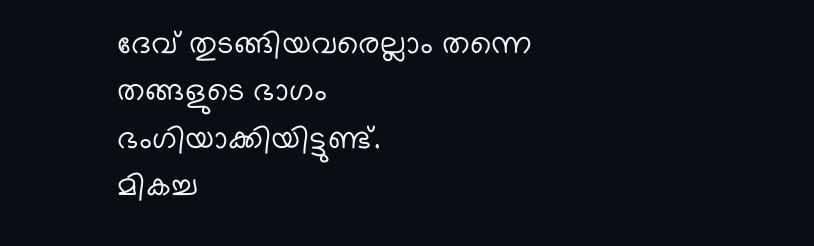ദേവ് തുടങ്ങിയവരെല്ലാം തന്നെ തങ്ങളുടെ ഭാഗം ഭംഗിയാക്കിയിട്ടുണ്ട്.
മികച്ച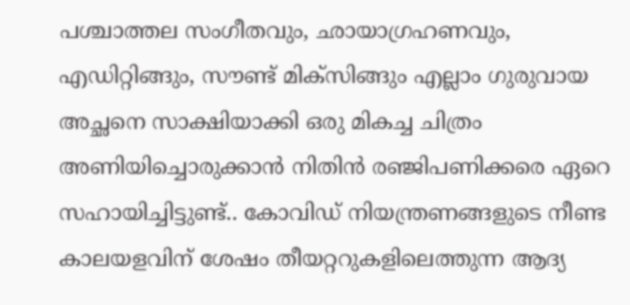പശ്ചാത്തല സംഗീതവും, ഛായാഗ്രഹണവും, എഡിറ്റിങ്ങും, സൗണ്ട് മിക്സിങ്ങും എല്ലാം ഗുരുവായ അച്ഛനെ സാക്ഷിയാക്കി ഒരു മികച്ച ചിത്രം അണിയിച്ചൊരുക്കാൻ നിതിൻ രഞ്ജിപണിക്കരെ ഏറെ സഹായിച്ചിട്ടുണ്ട്.. കോവിഡ് നിയന്ത്രണങ്ങളുടെ നീണ്ട കാലയളവിന് ശേഷം തീയറ്ററുകളിലെത്തുന്ന ആദ്യ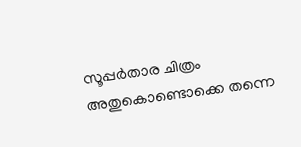സൂപ്പർതാര ചിത്രം അതുകൊണ്ടൊക്കെ തന്നെ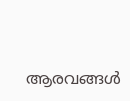ആരവങ്ങൾ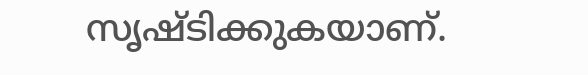സൃഷ്ടിക്കുകയാണ്.